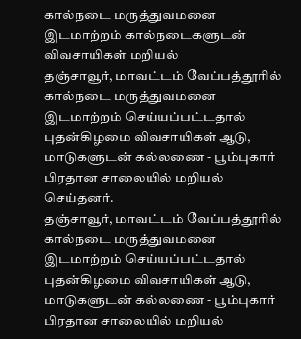கால்நடை மருத்துவமனை இடமாற்றம் கால்நடைகளுடன் விவசாயிகள் மறியல்
தஞ்சாவூர், மாவட்டம் வேப்பத்தூரில் கால்நடை மருத்துவமனை இடமாற்றம் செய்யப்பட்டதால் புதன்கிழமை விவசாயிகள் ஆடு, மாடுகளுடன் கல்லணை - பூம்புகார் பிரதான சாலையில் மறியல் செய்தனர்.
தஞ்சாவூர், மாவட்டம் வேப்பத்தூரில் கால்நடை மருத்துவமனை இடமாற்றம் செய்யப்பட்டதால் புதன்கிழமை விவசாயிகள் ஆடு, மாடுகளுடன் கல்லணை - பூம்புகார் பிரதான சாலையில் மறியல்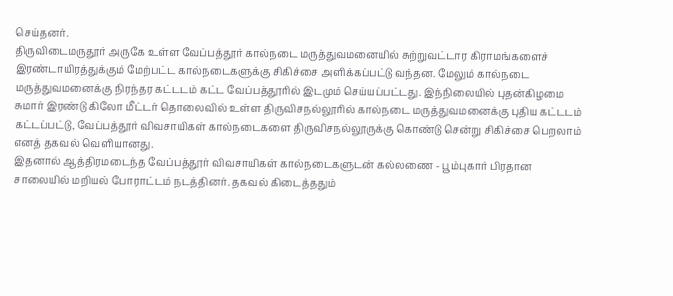செய்தனர்.
திருவிடைமருதூர் அருகே உள்ள வேப்பத்தூர் கால்நடை மருத்துவமனையில் சுற்றுவட்டார கிராமங்களைச் இரண்டாயிரத்துக்கும் மேற்பட்ட கால்நடைகளுக்கு சிகிச்சை அளிக்கப்பட்டு வந்தன. மேலும் கால்நடை மருத்துவமனைக்கு நிரந்தர கட்டடம் கட்ட வேப்பத்தூரில் இடமும் செய்யப்பட்டது. இந்நிலையில் புதன்கிழமை சுமார் இரண்டு கிலோ மீட்டர் தொலைவில் உள்ள திருவிசநல்லூரில் கால்நடை மருத்துவமனைக்கு புதிய கட்டடம் கட்டப்பட்டு, வேப்பத்தூர் விவசாயிகள் கால்நடைகளை திருவிசநல்லூருக்கு கொண்டு சென்று சிகிச்சை பெறலாம் எனத் தகவல் வெளியானது.
இதனால் ஆத்திரமடைந்த வேப்பத்தூர் விவசாயிகள் கால்நடைகளுடன் கல்லணை - பூம்புகார் பிரதான சாலையில் மறியல் போராட்டம் நடத்தினர். தகவல் கிடைத்ததும்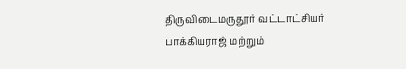திருவிடைமருதூர் வட்டாட்சியர் பாக்கியராஜ் மற்றும்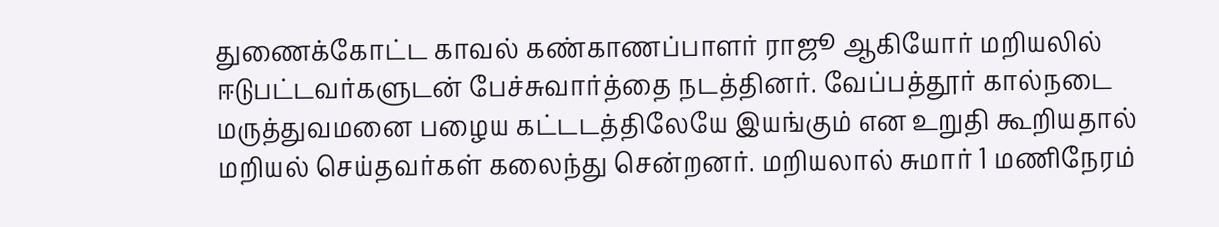துணைக்கோட்ட காவல் கண்காணப்பாளர் ராஜூ ஆகியோர் மறியலில் ஈடுபட்டவர்களுடன் பேச்சுவார்த்தை நடத்தினர். வேப்பத்தூர் கால்நடை மருத்துவமனை பழைய கட்டடத்திலேயே இயங்கும் என உறுதி கூறியதால் மறியல் செய்தவர்கள் கலைந்து சென்றனர். மறியலால் சுமார் 1 மணிநேரம்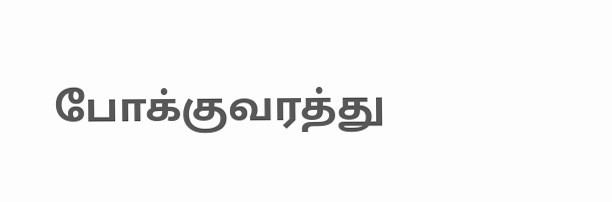போக்குவரத்து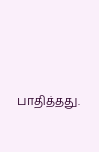பாதித்தது.